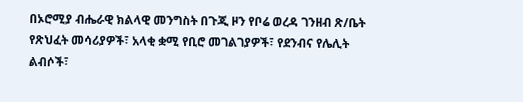በኦሮሚያ ብሔራዊ ክልላዊ መንግስት በጉጂ ዞን የቦሬ ወረዳ ገንዘብ ጽ/ቤት የጽህፈት መሳሪያዎች፣ አላቂ ቋሚ የቢሮ መገልገያዎች፣ የደንብና የሌሊት ልብሶች፣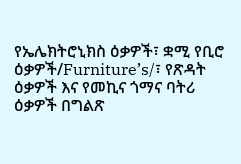የኤሌክትሮኒክስ ዕቃዎች፣ ቋሚ የቢሮ ዕቃዎች/Furniture’s/፣ የጽዳት ዕቃዎች እና የመኪና ጎማና ባትሪ ዕቃዎች በግልጽ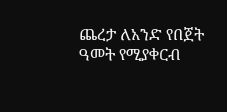ጨረታ ለአንድ የበጀት ዓመት የሚያቀርብ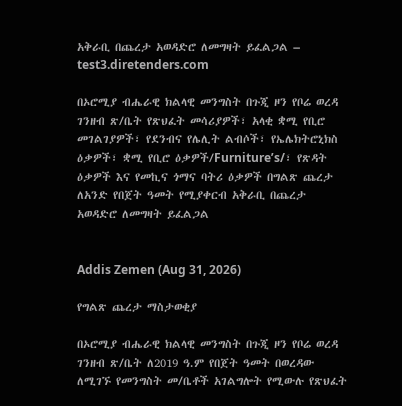አቅራቢ በጨረታ አወዳድሮ ለመግዛት ይፈልጋል – test3.diretenders.com

በኦሮሚያ ብሔራዊ ክልላዊ መንግስት በጉጂ ዞን የቦሬ ወረዳ ገንዘብ ጽ/ቤት የጽህፈት መሳሪያዎች፣ አላቂ ቋሚ የቢሮ መገልገያዎች፣ የደንብና የሌሊት ልብሶች፣ የኤሌክትሮኒክስ ዕቃዎች፣ ቋሚ የቢሮ ዕቃዎች/Furniture’s/፣ የጽዳት ዕቃዎች እና የመኪና ጎማና ባትሪ ዕቃዎች በግልጽ ጨረታ ለአንድ የበጀት ዓመት የሚያቀርብ አቅራቢ በጨረታ አወዳድሮ ለመግዛት ይፈልጋል


Addis Zemen (Aug 31, 2026)

የግልጽ ጨረታ ማስታወቂያ

በኦሮሚያ ብሔራዊ ክልላዊ መንግስት በጉጂ ዞን የቦሬ ወረዳ ገንዘብ ጽ/ቤት ለ2019 ዓ.ም የበጀት ዓመት በወረዳው ለሚገኙ የመንግስት መ/ቤቶች አገልግሎት የሚውሉ የጽህፈት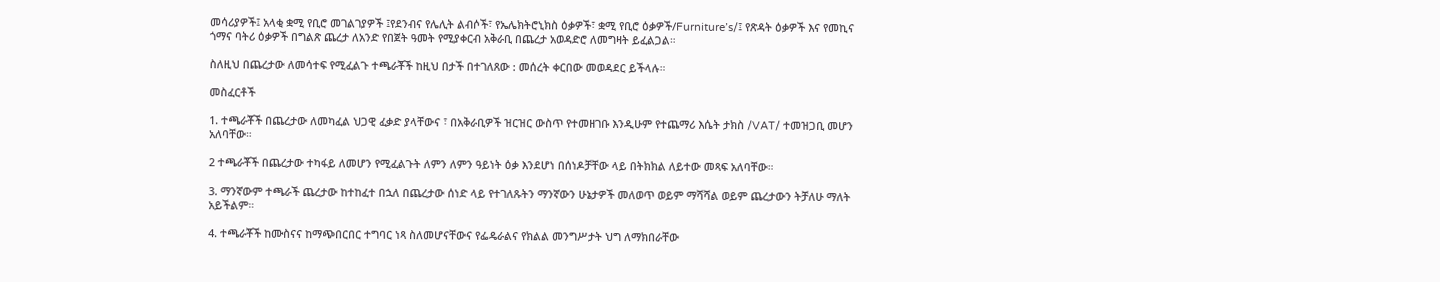መሳሪያዎች፤ አላቂ ቋሚ የቢሮ መገልገያዎች ፤የደንብና የሌሊት ልብሶች፣ የኤሌክትሮኒክስ ዕቃዎች፣ ቋሚ የቢሮ ዕቃዎች/Furniture’s/፤ የጽዳት ዕቃዎች እና የመኪና ጎማና ባትሪ ዕቃዎች በግልጽ ጨረታ ለአንድ የበጀት ዓመት የሚያቀርብ አቅራቢ በጨረታ አወዳድሮ ለመግዛት ይፈልጋል።

ስለዚህ በጨረታው ለመሳተፍ የሚፈልጉ ተጫራቾች ከዚህ በታች በተገለጸው : መሰረት ቀርበው መወዳደር ይችላሉ።

መስፈርቶች

1. ተጫራቾች በጨረታው ለመካፈል ህጋዊ ፈቃድ ያላቸውና ፣ በአቅራቢዎች ዝርዝር ውስጥ የተመዘገቡ እንዲሁም የተጨማሪ እሴት ታክስ /VAT/ ተመዝጋቢ መሆን አለባቸው።

2 ተጫራቾች በጨረታው ተካፋይ ለመሆን የሚፈልጉት ለምን ለምን ዓይነት ዕቃ እንደሆነ በሰነዶቻቸው ላይ በትክክል ለይተው መጻፍ አለባቸው።

3. ማንኛውም ተጫራች ጨረታው ከተከፈተ በኋለ በጨረታው ሰነድ ላይ የተገለጹትን ማንኛውን ሁኔታዎች መለወጥ ወይም ማሻሻል ወይም ጨረታውን ትቻለሁ ማለት አይችልም።

4. ተጫራቾች ከሙስናና ከማጭበርበር ተግባር ነጻ ስለመሆናቸውና የፌዴራልና የክልል መንግሥታት ህግ ለማክበራቸው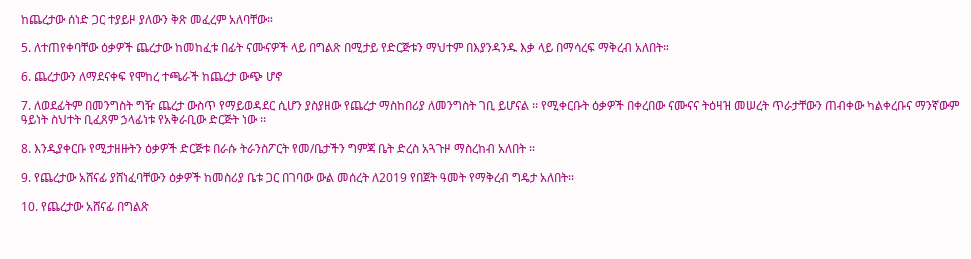ከጨረታው ሰነድ ጋር ተያይዞ ያለውን ቅጽ መፈረም አለባቸው።

5. ለተጠየቀባቸው ዕቃዎች ጨረታው ከመከፈቱ በፊት ናሙናዎች ላይ በግልጽ በሚታይ የድርጅቱን ማህተም በእያንዳንዱ እቃ ላይ በማሳረፍ ማቅረብ አለበት።

6. ጨረታውን ለማደናቀፍ የሞከረ ተጫራች ከጨረታ ውጭ ሆኖ

7. ለወደፊትም በመንግስት ግዥ ጨረታ ውስጥ የማይወዳደር ሲሆን ያስያዘው የጨረታ ማስከበሪያ ለመንግስት ገቢ ይሆናል ፡፡ የሚቀርቡት ዕቃዎች በቀረበው ናሙናና ትዕዛዝ መሠረት ጥራታቸውን ጠብቀው ካልቀረቡና ማንኛውም ዓይነት ስህተት ቢፈጸም ኃላፊነቱ የአቅራቢው ድርጅት ነው ፡፡

8. እንዲያቀርቡ የሚታዘዙትን ዕቃዎች ድርጅቱ በራሱ ትራንስፖርት የመ/ቤታችን ግምጃ ቤት ድረስ አጓጉዞ ማስረከብ አለበት ፡፡

9. የጨረታው አሸናፊ ያሸነፈባቸውን ዕቃዎች ከመስሪያ ቤቱ ጋር በገባው ውል መሰረት ለ2019 የበጀት ዓመት የማቅረብ ግዴታ አለበት፡፡

10. የጨረታው አሸናፊ በግልጽ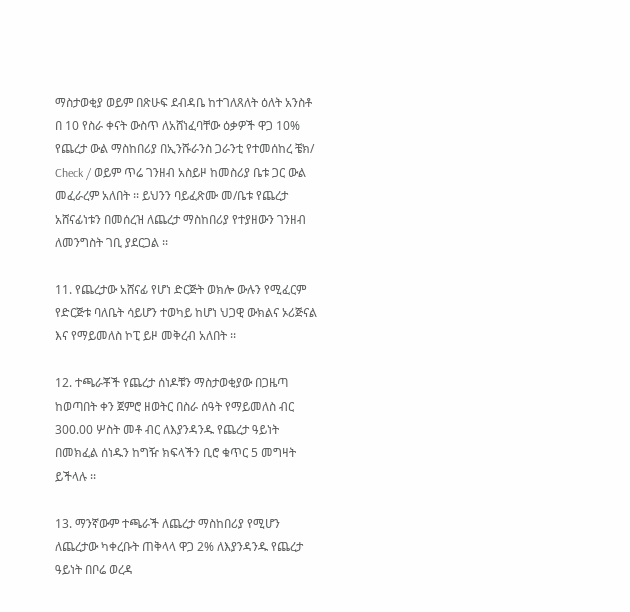ማስታወቂያ ወይም በጽሁፍ ደብዳቤ ከተገለጸለት ዕለት አንስቶ በ 10 የስራ ቀናት ውስጥ ለአሸነፈባቸው ዕቃዎች ዋጋ 10% የጨረታ ውል ማስከበሪያ በኢንሹራንስ ጋራንቲ የተመሰከረ ቼክ/ Check / ወይም ጥሬ ገንዘብ አስይዞ ከመስሪያ ቤቱ ጋር ውል መፈራረም አለበት ፡፡ ይህንን ባይፈጽሙ መ/ቤቱ የጨረታ አሸናፊነቱን በመሰረዝ ለጨረታ ማስከበሪያ የተያዘውን ገንዘብ ለመንግስት ገቢ ያደርጋል ፡፡

11. የጨረታው አሸናፊ የሆነ ድርጅት ወክሎ ውሉን የሚፈርም የድርጅቱ ባለቤት ሳይሆን ተወካይ ከሆነ ህጋዊ ውክልና ኦሪጅናል እና የማይመለስ ኮፒ ይዞ መቅረብ አለበት ፡፡

12. ተጫራቾች የጨረታ ሰነዶቹን ማስታወቂያው በጋዜጣ ከወጣበት ቀን ጀምሮ ዘወትር በስራ ሰዓት የማይመለስ ብር 300.00 ሦስት መቶ ብር ለእያንዳንዱ የጨረታ ዓይነት በመክፈል ሰነዱን ከግዥ ክፍላችን ቢሮ ቁጥር 5 መግዛት ይችላሉ ፡፡

13. ማንኛውም ተጫራች ለጨረታ ማስከበሪያ የሚሆን ለጨረታው ካቀረቡት ጠቅላላ ዋጋ 2% ለእያንዳንዱ የጨረታ ዓይነት በቦሬ ወረዳ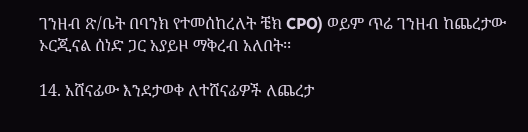ገንዘብ ጽ/ቤት በባንክ የተመሰከረለት ቼክ CPO) ወይም ጥሬ ገንዘብ ከጨረታው ኦርጂናል ሰነድ ጋር አያይዞ ማቅረብ አለበት፡፡

14. አሸናፊው እንደታወቀ ለተሸናፊዎች ለጨረታ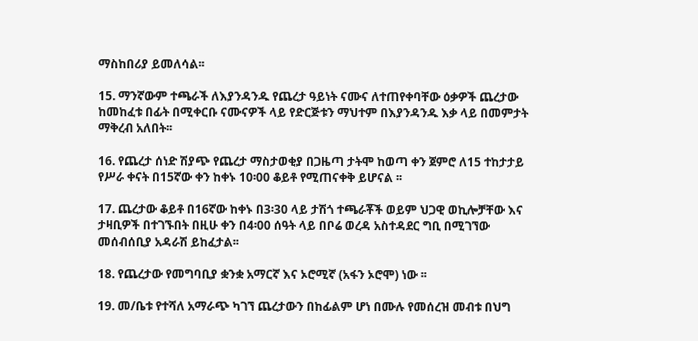ማስከበሪያ ይመለሳል፡፡

15. ማንኛውም ተጫራች ለእያንዳንዱ የጨረታ ዓይነት ናሙና ለተጠየቀባቸው ዕቃዎች ጨረታው ከመከፈቱ በፊት በሚቀርቡ ናሙናዎች ላይ የድርጅቱን ማህተም በእያንዳንዱ እቃ ላይ በመምታት ማቅረብ አለበት፡፡

16. የጨረታ ሰነድ ሽያጭ የጨረታ ማስታወቂያ በጋዜጣ ታትሞ ከወጣ ቀን ጀምሮ ለ15 ተከታታይ የሥራ ቀናት በ15ኛው ቀን ከቀኑ 10፡00 ቆይቶ የሚጠናቀቅ ይሆናል ፡፡

17. ጨረታው ቆይቶ በ16ኛው ከቀኑ በ3፡30 ላይ ታሽጎ ተጫራቾች ወይም ህጋዊ ወኪሎቻቸው እና ታዛቢዎች በተገኙበት በዚሁ ቀን በ4፡00 ሰዓት ላይ በቦሬ ወረዳ አስተዳደር ግቢ በሚገኘው መሰብሰቢያ አዳራሽ ይከፈታል፡፡

18. የጨረታው የመግባቢያ ቋንቋ አማርኛ እና ኦሮሚኛ (አፋን ኦሮሞ) ነው ፡፡

19. መ/ቤቱ የተሻለ አማራጭ ካገኘ ጨረታውን በከፊልም ሆነ በሙሉ የመሰረዝ መብቱ በህግ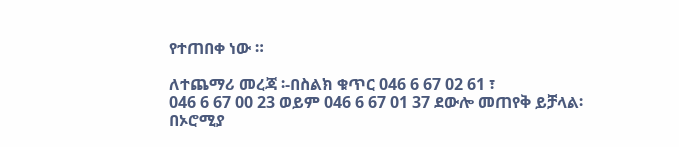የተጠበቀ ነው ።

ለተጨማሪ መረጃ ፡-በስልክ ቁጥር 046 6 67 02 61 ፣
046 6 67 00 23 ወይም 046 6 67 01 37 ደውሎ መጠየቅ ይቻላል፡
በኦሮሚያ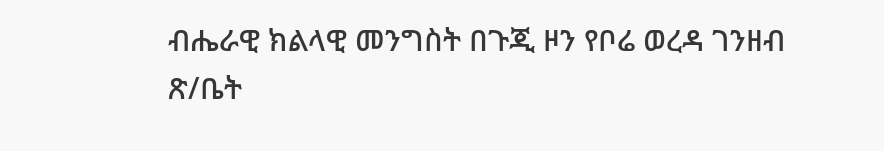ብሔራዊ ክልላዊ መንግስት በጉጂ ዞን የቦሬ ወረዳ ገንዘብ ጽ/ቤት